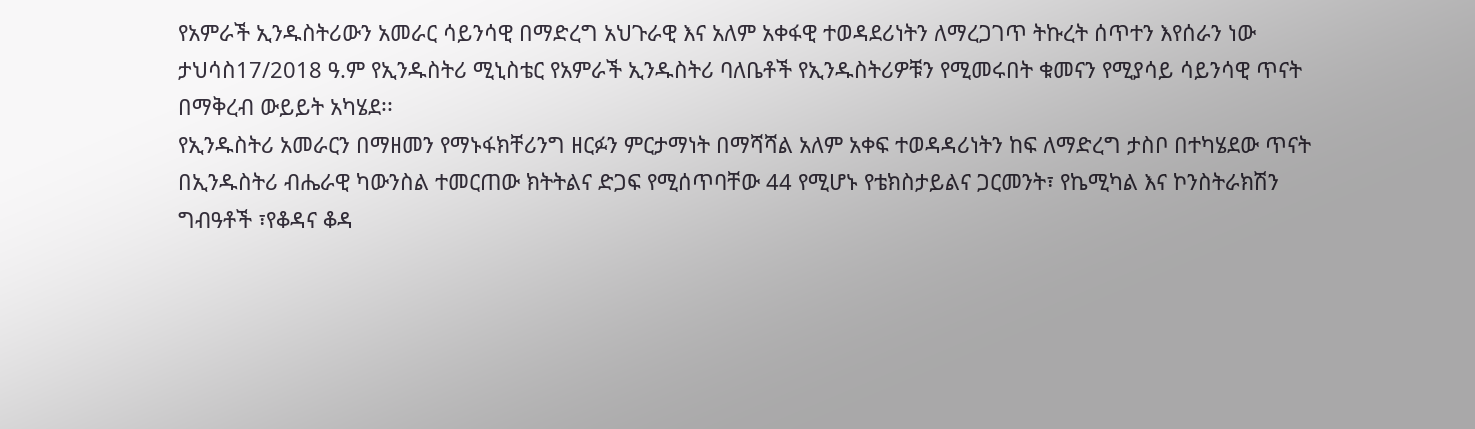የአምራች ኢንዱስትሪውን አመራር ሳይንሳዊ በማድረግ አህጉራዊ እና አለም አቀፋዊ ተወዳደሪነትን ለማረጋገጥ ትኩረት ሰጥተን እየሰራን ነው
ታህሳስ17/2018 ዓ.ም የኢንዱስትሪ ሚኒስቴር የአምራች ኢንዱስትሪ ባለቤቶች የኢንዱስትሪዎቹን የሚመሩበት ቁመናን የሚያሳይ ሳይንሳዊ ጥናት በማቅረብ ውይይት አካሄደ፡፡
የኢንዱስትሪ አመራርን በማዘመን የማኑፋክቸሪንግ ዘርፉን ምርታማነት በማሻሻል አለም አቀፍ ተወዳዳሪነትን ከፍ ለማድረግ ታስቦ በተካሄደው ጥናት በኢንዱስትሪ ብሔራዊ ካውንስል ተመርጠው ክትትልና ድጋፍ የሚሰጥባቸው 44 የሚሆኑ የቴክስታይልና ጋርመንት፣ የኬሚካል እና ኮንስትራክሽን ግብዓቶች ፣የቆዳና ቆዳ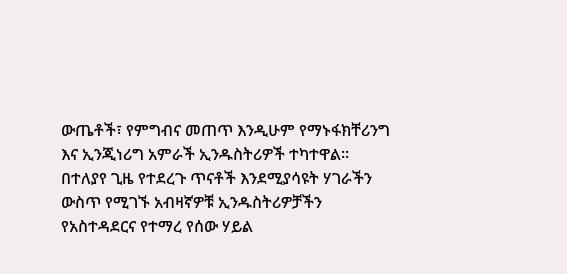ውጤቶች፣ የምግብና መጠጥ እንዲሁም የማኑፋክቸሪንግ እና ኢንጂነሪግ አምራች ኢንዱስትሪዎች ተካተዋል፡፡
በተለያየ ጊዜ የተደረጉ ጥናቶች እንደሚያሳዩት ሃገራችን ውስጥ የሚገኙ አብዛኛዎቹ ኢንዱስትሪዎቻችን የአስተዳደርና የተማረ የሰው ሃይል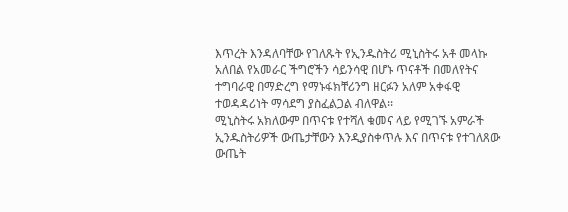እጥረት እንዳለባቸው የገለጹት የኢንዱስትሪ ሚኒስትሩ አቶ መላኩ አለበል የአመራር ችግሮችን ሳይንሳዊ በሆኑ ጥናቶች በመለየትና ተግባራዊ በማድረግ የማኑፋክቸሪንግ ዘርፉን አለም አቀፋዊ ተወዳዳሪነት ማሳደግ ያስፈልጋል ብለዋል፡፡
ሚኒስትሩ አክለውም በጥናቱ የተሻለ ቁመና ላይ የሚገኙ አምራች ኢንዱስትሪዎች ውጤታቸውን እንዲያስቀጥሉ እና በጥናቱ የተገለጸው ውጤት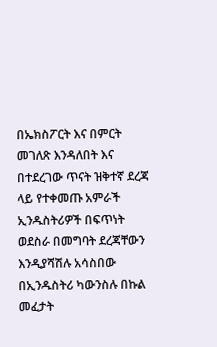በኤክስፖርት እና በምርት መገለጽ እንዳለበት እና በተደረገው ጥናት ዝቅተኛ ደረጃ ላይ የተቀመጡ አምራች ኢንዱስትሪዎች በፍጥነት ወደስራ በመግባት ደረጃቸውን እንዲያሻሽሉ አሳስበው በኢንዱስትሪ ካውንስሉ በኩል መፈታት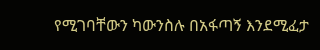የሚገባቸውን ካውንስሉ በአፋጣኝ እንደሚፈታ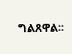ግልጸዋል፡፡